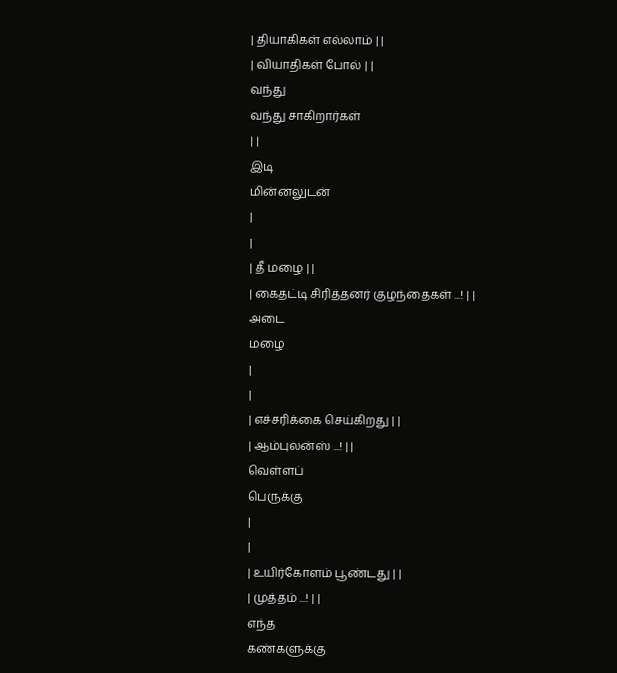| தியாகிகள் எல்லாம் | |
| வியாதிகள் போல் | |
வந்து
வந்து சாகிறார்கள்
| |
இடி
மின்னலுடன்
|
|
| தீ மழை | |
| கைதட்டி சிரித்தனர் குழந்தைகள் ...! | |
அடை
மழை
|
|
| எச்சரிக்கை செய்கிறது | |
| ஆம்புலன்ஸ் ...! | |
வெள்ளப்
பெருக்கு
|
|
| உயிர்கோளம் பூண்டது | |
| முத்தம் ...! | |
எந்த
கண்களுக்கு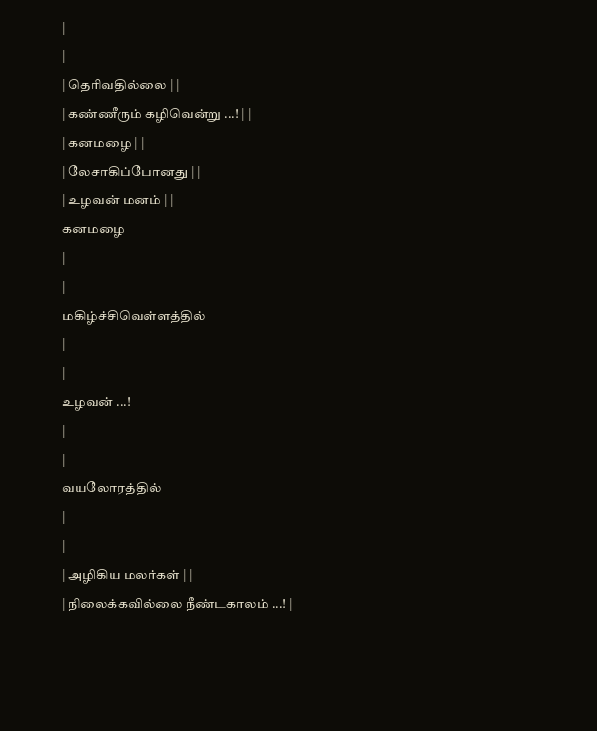|
|
| தெரிவதில்லை | |
| கண்ணீரும் கழிவென்று ...! | |
| கனமழை | |
| லேசாகிப்போனது | |
| உழவன் மனம் | |
கனமழை
|
|
மகிழ்ச்சிவெள்ளத்தில்
|
|
உழவன் ...!
|
|
வயலோரத்தில்
|
|
| அழிகிய மலர்கள் | |
| நிலைக்கவில்லை நீண்டகாலம் ...! |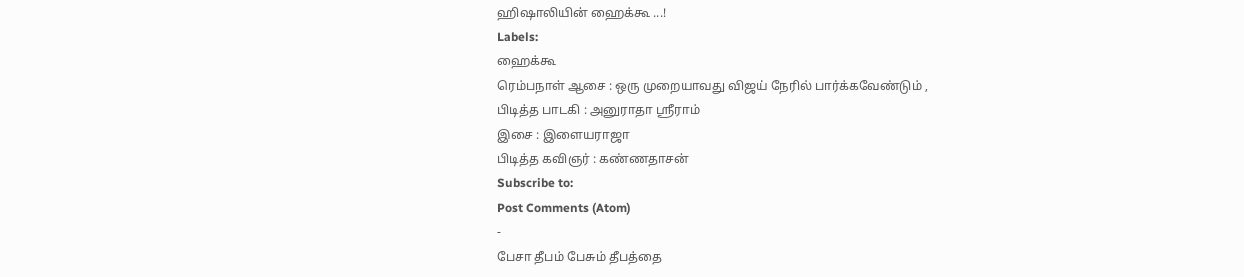ஹிஷாலியின் ஹைக்கூ ...!
Labels:
ஹைக்கூ
ரெம்பநாள் ஆசை : ஒரு முறையாவது விஜய் நேரில் பார்க்கவேண்டும் ,
பிடித்த பாடகி : அனுராதா ஸ்ரீராம்
இசை : இளையராஜா
பிடித்த கவிஞர் : கண்ணதாசன்
Subscribe to:
Post Comments (Atom)
-
பேசா தீபம் பேசும் தீபத்தை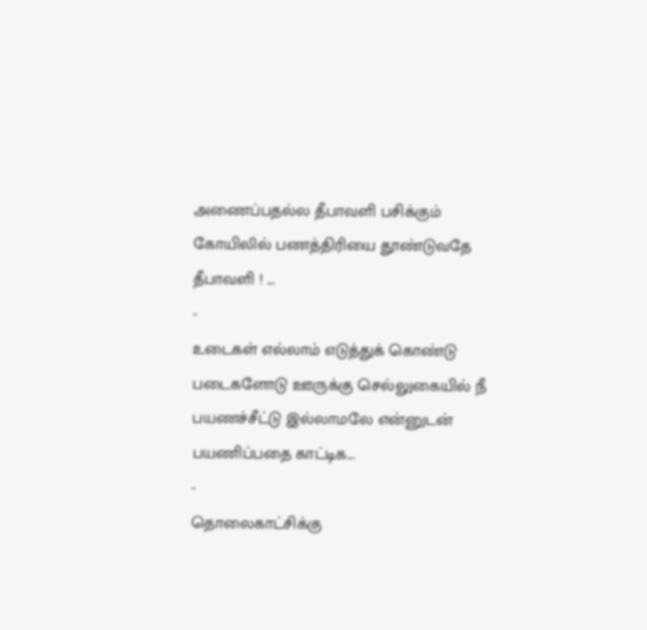அணைப்பதல்ல தீபாவளி பசிக்கும் கோயிலில் பணத்திரியை தூண்டுவதே தீபாவளி ! ...
-
உடைகள் எல்லாம் எடுத்துக் கொண்டு படைகளோடு ஊருக்கு செல்லுகையில் நீ பயணச்சீட்டு இல்லாமலே என்னுடன் பயணிப்பதை காட்டிக...
-
தொலைகாட்சிக்கு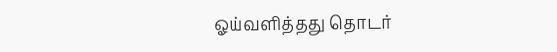ஓய்வளித்தது தொடர்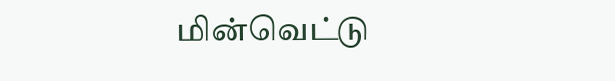மின்வெட்டு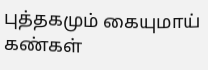புத்தகமும் கையுமாய் கண்கள்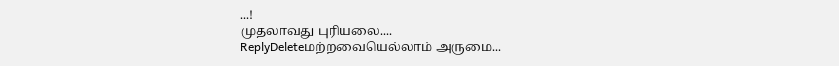...!
முதலாவது புரியலை....
ReplyDeleteமற்றவையெல்லாம் அருமை...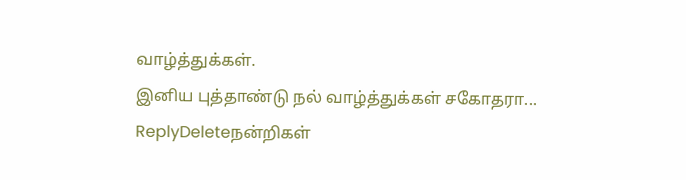வாழ்த்துக்கள்.
இனிய புத்தாண்டு நல் வாழ்த்துக்கள் சகோதரா...
ReplyDeleteநன்றிகள்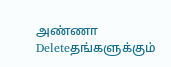அண்ணா
Deleteதங்களுக்கும்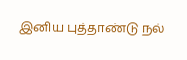இனிய புத்தாண்டு நல்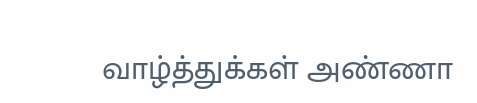வாழ்த்துக்கள் அண்ணா